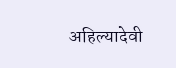अहिल्यादेवी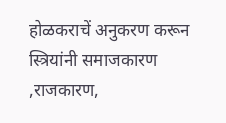होळकराचें अनुकरण करून स्त्रियांनी समाजकारण ,राजकारण,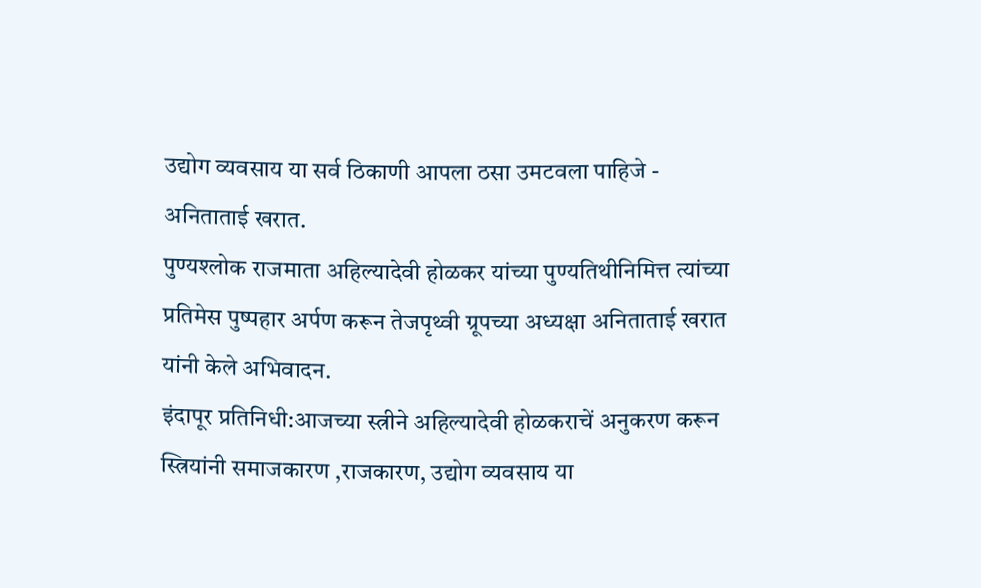उद्योग व्यवसाय या सर्व ठिकाणी आपला ठसा उमटवला पाहिजे - अनिताताई खरात.
पुण्यश्लोक राजमाता अहिल्यादेवी होळकर यांच्या पुण्यतिथीनिमित्त त्यांच्या प्रतिमेस पुष्पहार अर्पण करून तेजपृथ्वी ग्रूपच्या अध्यक्षा अनिताताई खरात यांनी केले अभिवादन.
इंदापूर प्रतिनिधी:आजच्या स्त्रीने अहिल्यादेवी होळकराचें अनुकरण करून स्त्रियांनी समाजकारण ,राजकारण, उद्योग व्यवसाय या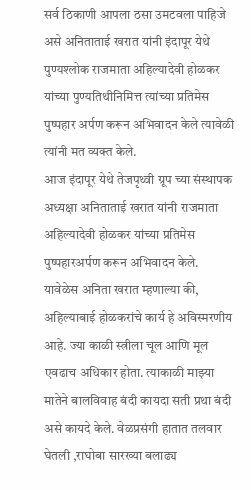सर्व ठिकाणी आपला ठसा उमटवला पाहिजे असे अनिताताई खरात यांनी इंदापूर येथे पुण्यश्लोक राजमाता अहिल्यादेवी होळकर यांच्या पुण्यतिथीनिमित्त त्यांच्या प्रतिमेस पुष्पहार अर्पण करून अभिवादन केले त्यावेळी त्यांनी मत व्यक्त केले.
आज इंदापूर येथे तेजपृथ्वी ग्रूप च्या संस्थापक अध्यक्षा अनिताताई खरात यांनी राजमाता अहिल्यादेवी होळकर यांच्या प्रतिमेस पुष्पहारअर्पण करून अभिवादन केले.
यावेळेस अनिता खरात म्हणाल्या की, अहिल्याबाई होळकरांचे कार्य हे अविस्मरणीय आहे. ज्या काळी स्त्रीला चूल आणि मूल एवढाच अधिकार होता. त्याकाळी माझ्या मातेने बालविवाह बंदी कायदा सती प्रथा बंदी असे कायदे केले. वेळप्रसंगी हातात तलवार घेतली ,राघोबा सारख्या बलाढ्य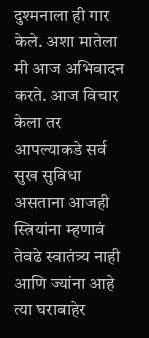दुश्मनाला ही गार केले. अशा मातेला मी आज अभिवादन करते. आज विचार केला तर आपल्याकडे सर्व सुख सुविधा असताना आजही स्त्रियांना म्हणावं तेवढे स्वातंत्र्य नाही आणि ज्यांना आहे त्या घराबाहेर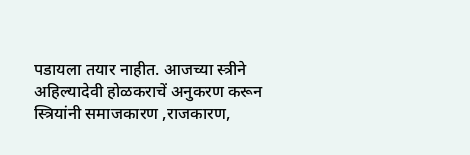पडायला तयार नाहीत. आजच्या स्त्रीने अहिल्यादेवी होळकराचें अनुकरण करून स्त्रियांनी समाजकारण ,राजकारण,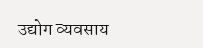उद्योग व्यवसाय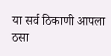या सर्व ठिकाणी आपला ठसा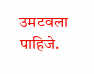उमटवला पाहिजे.